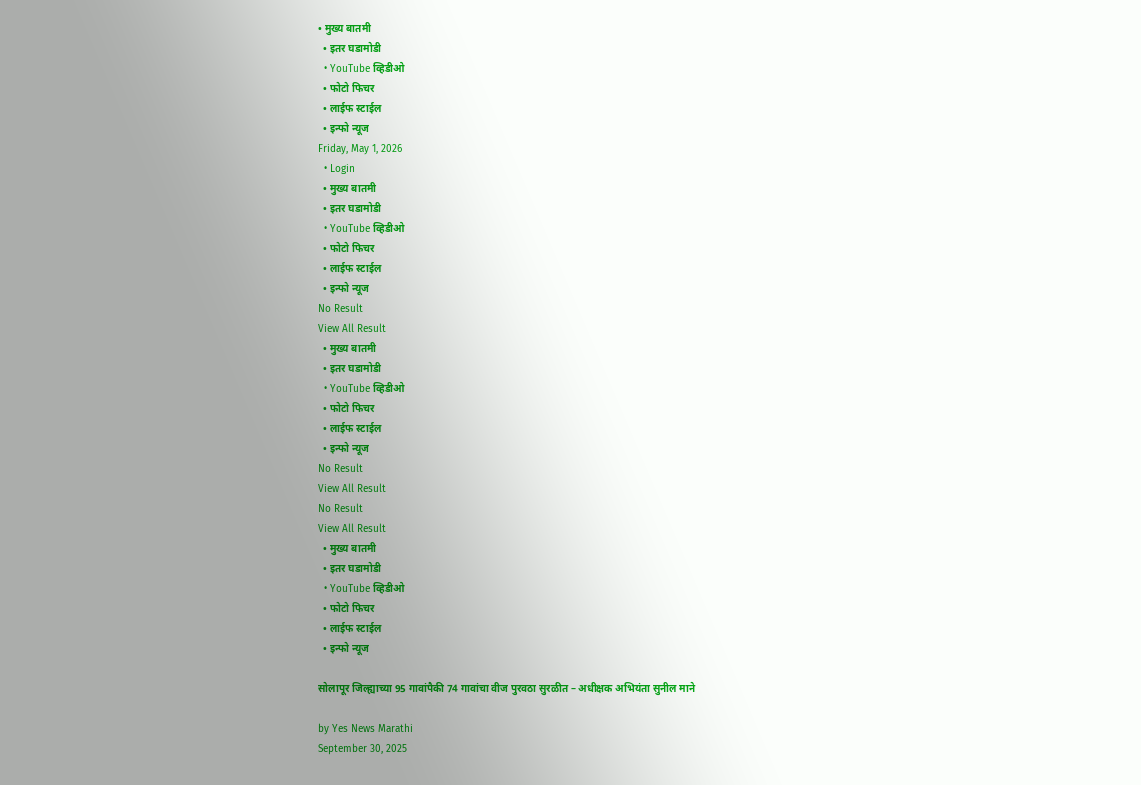• मुख्य बातमी
  • इतर घडामोडी
  • YouTube व्हिडीओ
  • फोटो फिचर
  • लाईफ स्टाईल
  • इन्फो न्यूज
Friday, May 1, 2026
  • Login
  • मुख्य बातमी
  • इतर घडामोडी
  • YouTube व्हिडीओ
  • फोटो फिचर
  • लाईफ स्टाईल
  • इन्फो न्यूज
No Result
View All Result
  • मुख्य बातमी
  • इतर घडामोडी
  • YouTube व्हिडीओ
  • फोटो फिचर
  • लाईफ स्टाईल
  • इन्फो न्यूज
No Result
View All Result
No Result
View All Result
  • मुख्य बातमी
  • इतर घडामोडी
  • YouTube व्हिडीओ
  • फोटो फिचर
  • लाईफ स्टाईल
  • इन्फो न्यूज

सोलापूर जिल्ह्याच्या 95 गावांपैकी 74 गावांचा वीज पुरवठा सुरळीत – अधीक्षक अभियंता सुनील माने

by Yes News Marathi
September 30, 2025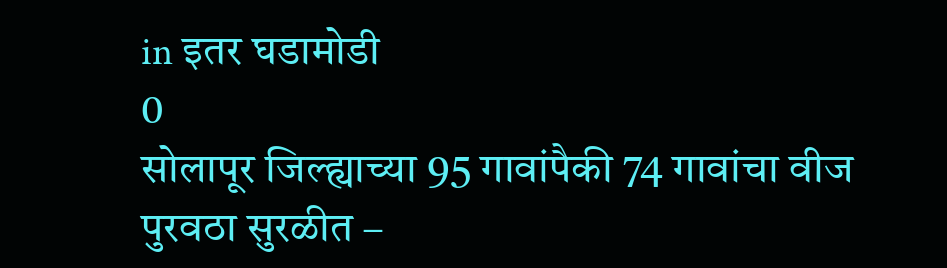in इतर घडामोडी
0
सोलापूर जिल्ह्याच्या 95 गावांपैकी 74 गावांचा वीज पुरवठा सुरळीत –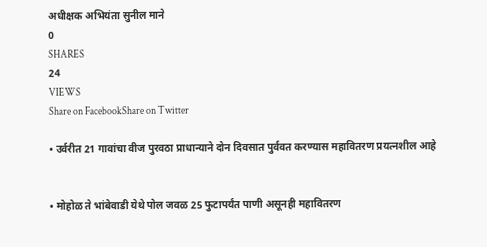अधीक्षक अभियंता सुनील माने
0
SHARES
24
VIEWS
Share on FacebookShare on Twitter

• उर्वरीत 21 गावांचा वीज पुरवठा प्राधान्याने दोन दिवसात पुर्ववत करण्यास महावितरण प्रयत्नशील आहे


• मोहोळ ते भांबेवाडी येथे पोल जवळ 25 फुटापर्यंत पाणी असूनही महावितरण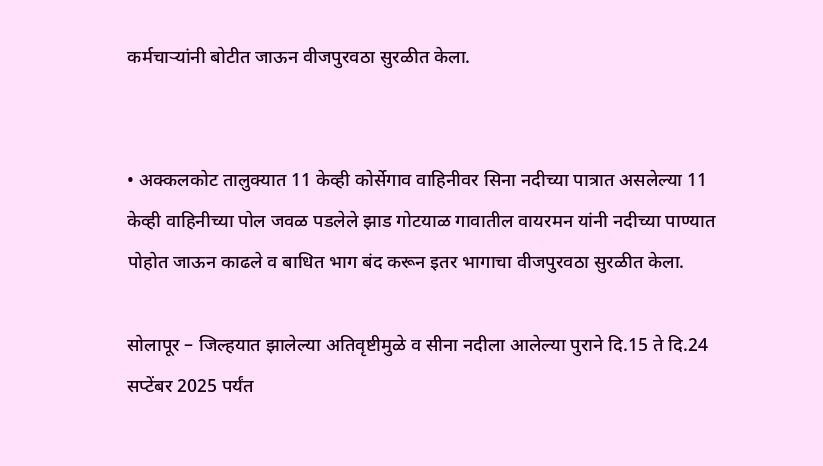कर्मचाऱ्यांनी बोटीत जाऊन वीजपुरवठा सुरळीत केला.


• अक्कलकोट तालुक्यात 11 केव्ही कोर्सेगाव वाहिनीवर सिना नदीच्या पात्रात असलेल्या 11 केव्ही वाहिनीच्या पोल जवळ पडलेले झाड गोटयाळ गावातील वायरमन यांनी नदीच्या पाण्यात पोहोत जाऊन काढले व बाधित भाग बंद करून इतर भागाचा वीजपुरवठा सुरळीत केला.

सोलापूर – जिल्हयात झालेल्या अतिवृष्टीमुळे व सीना नदीला आलेल्या पुराने दि.15 ते दि.24 सप्टेंबर 2025 पर्यंत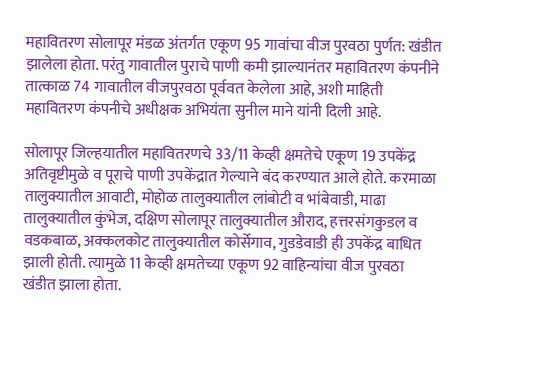महावितरण सोलापूर मंडळ अंतर्गत एकूण 95 गावांचा वीज पुरवठा पुर्णत: खंडीत झालेला होता. परंतु गावातील पुराचे पाणी कमी झाल्यानंतर महावितरण कंपनीने तात्काळ 74 गावातील वीजपुरवठा पूर्ववत केलेला आहे, अशी माहिती महावितरण कंपनीचे अधीक्षक अभियंता सुनील माने यांनी दिली आहे.

सोलापूर जिल्हयातील महावितरणचे 33/11 केव्ही क्षमतेचे एकूण 19 उपकेंद्र अतिवृष्टीमुळे व पूराचे पाणी उपकेंद्रात गेल्याने बंद करण्यात आले होते. करमाळा तालुक्यातील आवाटी, मोहोळ तालुक्यातील लांबोटी व भांबेवाडी, माढा तालुक्यातील कुंभेज, दक्षिण सोलापूर तालुक्यातील औराद, हत्तरसंगकुडल व वडकबाळ, अक्कलकोट तालुक्यातील कोर्सेगाव, गुडडेवाडी ही उपकेंद्र बाधित झाली होती. त्यामुळे 11 केव्ही क्षमतेच्या एकूण 92 वाहिन्यांचा वीज पुरवठा खंडीत झाला होता.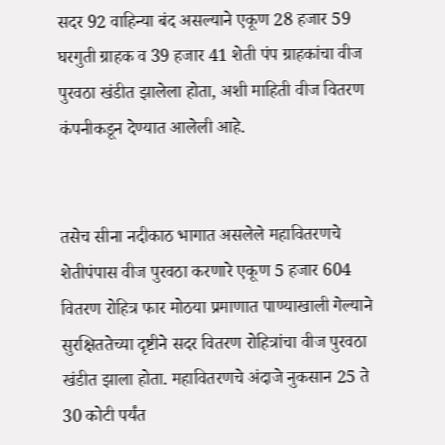सदर 92 वाहिन्या बंद असल्याने एकूण 28 हजार 59 घरगुती ग्राहक व 39 हजार 41 शेती पंप ग्राहकांचा वीज पुरवठा खंडीत झालेला होता, अशी माहिती वीज वितरण कंपनीकडून देण्यात आलेली आहे.


तसेच सीना नदीकाठ भागात असलेले महावितरणचे शेतीपंपास वीज पुरवठा करणारे एकूण 5 हजार 604 वितरण रोहित्र फार मोठया प्रमाणात पाण्याखाली गेल्याने सुरक्षिततेच्या दृष्टीने सदर वितरण रोहित्रांचा वीज पुरवठा खंडीत झाला होता. महावितरणचे अंदाजे नुकसान 25 ते 30 कोटी पर्यंत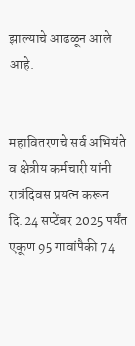झाल्याचे आढळून आले आहे.


महावितरणचे सर्व अभियंते व क्षेत्रीय कर्मचारी यांनी रात्रंदिवस प्रयत्न करून दि.24 सप्टेंबर 2025 पर्यंत एकूण 95 गावांपैकी 74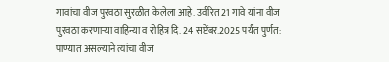गावांचा वीज पुरवठा सुरळीत केलेला आहे. उर्वरित 21 गावे यांना वीज पुरवठा करणाऱ्या वाहिन्या व रोहित्र दि. 24 सप्टेंबर.2025 पर्यंत पुर्णत: पाण्यात असल्याने त्यांचा वीज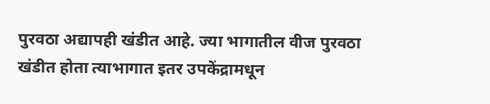पुरवठा अद्यापही खंडीत आहे. ज्या भागातील वीज पुरवठा खंडीत होता त्याभागात इतर उपकेंद्रामधून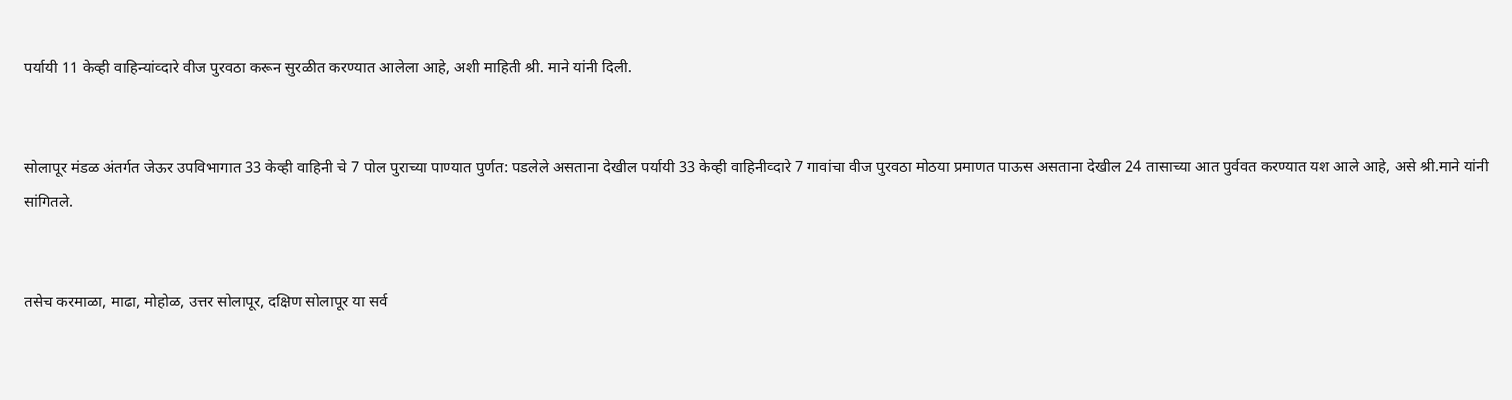पर्यायी 11 केव्ही वाहिन्यांव्दारे वीज पुरवठा करून सुरळीत करण्यात आलेला आहे, अशी माहिती श्री. माने यांनी दिली.


सोलापूर मंडळ अंतर्गत जेऊर उपविभागात 33 केव्ही वाहिनी चे 7 पोल पुराच्या पाण्यात पुर्णत: पडलेले असताना देखील पर्यायी 33 केव्ही वाहिनीव्दारे 7 गावांचा वीज पुरवठा मोठया प्रमाणत पाऊस असताना देखील 24 तासाच्या आत पुर्ववत करण्यात यश आले आहे, असे श्री.माने यांनी सांगितले.


तसेच करमाळा, माढा, मोहोळ, उत्तर सोलापूर, दक्षिण सोलापूर या सर्व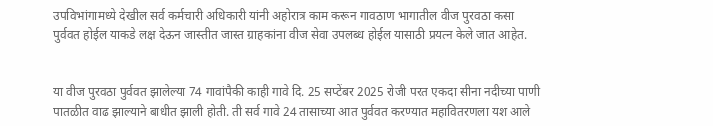उपविभांगामध्ये देखील सर्व कर्मचारी अधिकारी यांनी अहोरात्र काम करून गावठाण भागातील वीज पुरवठा कसा पुर्ववत होईल याकडे लक्ष देऊन जास्तीत जास्त ग्राहकांना वीज सेवा उपलब्ध होईल यासाठी प्रयत्न केले जात आहेत.


या वीज पुरवठा पुर्ववत झालेल्या 74 गावांपैकी काही गावे दि. 25 सप्टेंबर 2025 रोजी परत एकदा सीना नदीच्या पाणी पातळीत वाढ झाल्याने बाधीत झाली होती. ती सर्व गावे 24 तासाच्या आत पुर्ववत करण्यात महावितरणला यश आले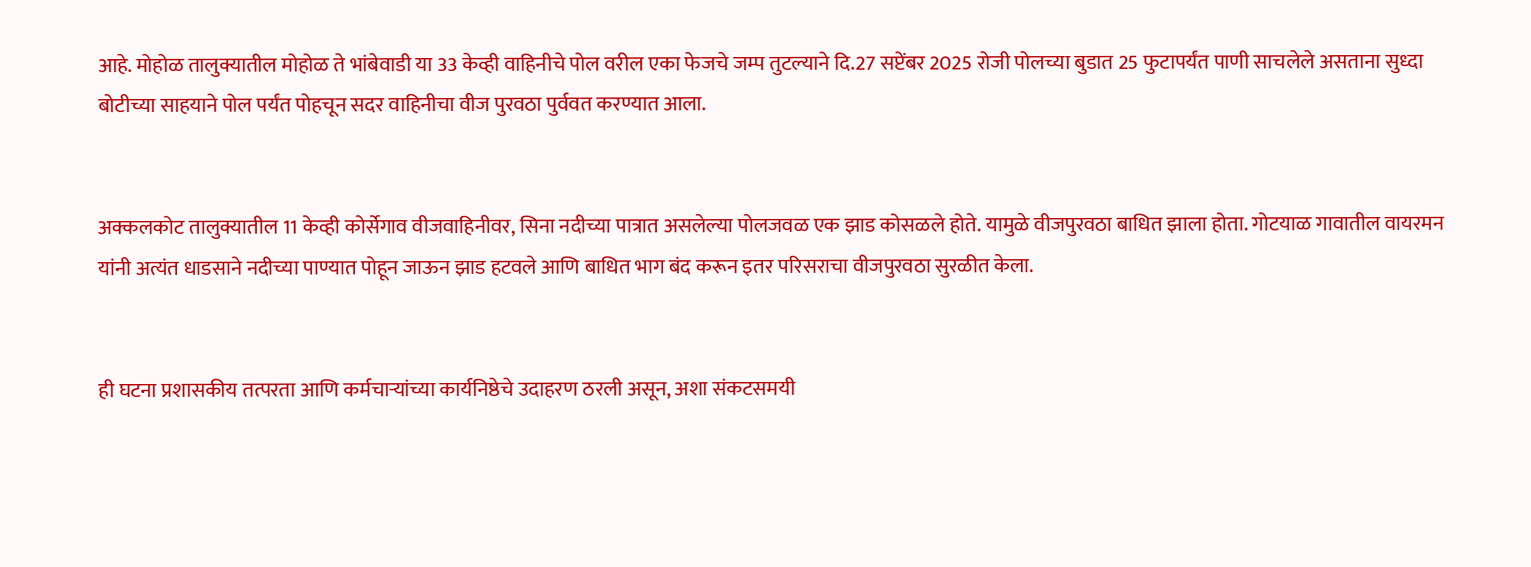आहे. मोहोळ तालुक्यातील मोहोळ ते भांबेवाडी या 33 केव्ही वाहिनीचे पोल वरील एका फेजचे जम्प तुटल्याने दि.27 सप्टेंबर 2025 रोजी पोलच्या बुडात 25 फुटापर्यंत पाणी साचलेले असताना सुध्दा बोटीच्या साहयाने पोल पर्यंत पोहचून सदर वाहिनीचा वीज पुरवठा पुर्ववत करण्यात आला.


अक्कलकोट तालुक्यातील 11 केव्ही कोर्सेगाव वीजवाहिनीवर, सिना नदीच्या पात्रात असलेल्या पोलजवळ एक झाड कोसळले होते. यामुळे वीजपुरवठा बाधित झाला होता. गोटयाळ गावातील वायरमन यांनी अत्यंत धाडसाने नदीच्या पाण्यात पोहून जाऊन झाड हटवले आणि बाधित भाग बंद करून इतर परिसराचा वीजपुरवठा सुरळीत केला.


ही घटना प्रशासकीय तत्परता आणि कर्मचाऱ्यांच्या कार्यनिष्ठेचे उदाहरण ठरली असून, अशा संकटसमयी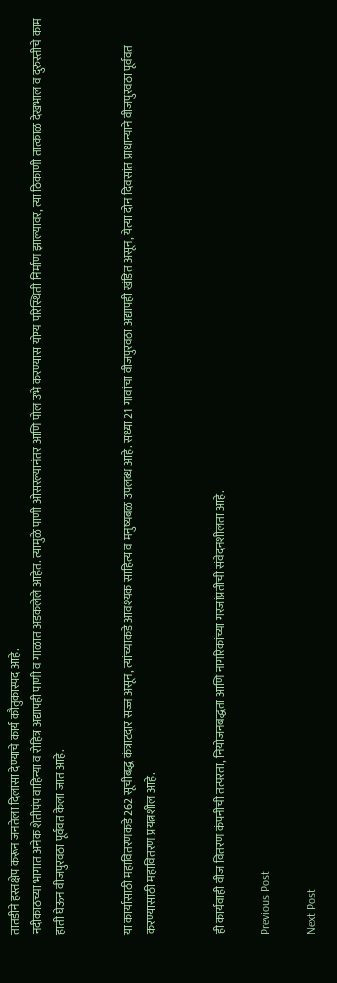तातडीने हस्तक्षेप करून जनतेला दिलासा देण्याचे कार्य कौतुकास्पद आहे.
नदीकाठच्या भागात अनेक शेतीपंप वाहिन्या व रोहित्र अद्यापही पाणी व गाळात अडकलेले आहेत. त्यामुळे पाणी ओसरल्यानंतर आणि पोल उभे करण्यास योग्य परिस्थिती निर्माण झाल्यावर, त्या ठिकाणी तात्काळ देखभाल व दुरुस्तीचे काम हाती घेऊन वीजपुरवठा पूर्ववत केला जात आहे.


या कार्यासाठी महावितरणकडे 262 सूचीबद्ध कंत्राटदार सज्ज असून, त्यांच्याकडे आवश्यक साहित्य व मनुष्यबळ उपलब्ध आहे. सध्या 21 गावांचा वीजपुरवठा अद्यापही खंडित असून, येत्या दोन दिवसांत प्राधान्याने वीजपुरवठा पूर्ववत करण्यासाठी महावितरण प्रयत्नशील आहे.


ही कार्यवाही वीज वितरण कंपनीची तत्परता, नियोजनबद्धता आणि नागरिकांच्या गरजांप्रतीची संवेदनशीलता आहे.

Previous Post

Next Post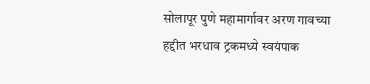सोलापूर पुणे महामार्गावर अरण गावच्या हद्दीत भरधाव ट्रकमध्ये स्वयंपाक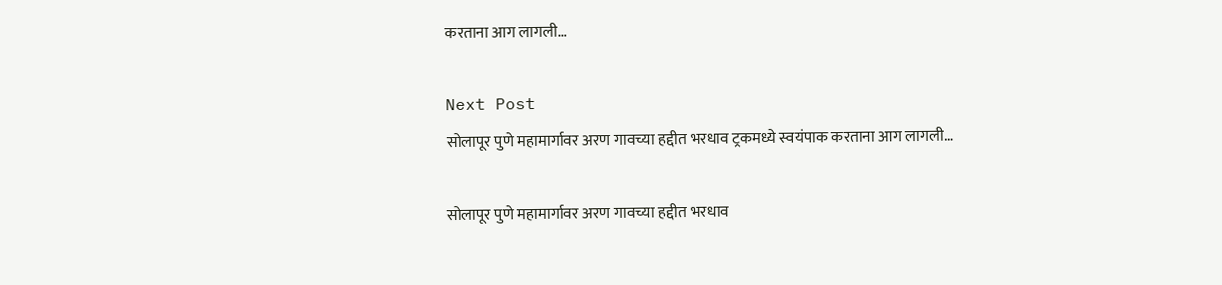करताना आग लागली…

Next Post
सोलापूर पुणे महामार्गावर अरण गावच्या हद्दीत भरधाव ट्रकमध्ये स्वयंपाक करताना आग लागली…

सोलापूर पुणे महामार्गावर अरण गावच्या हद्दीत भरधाव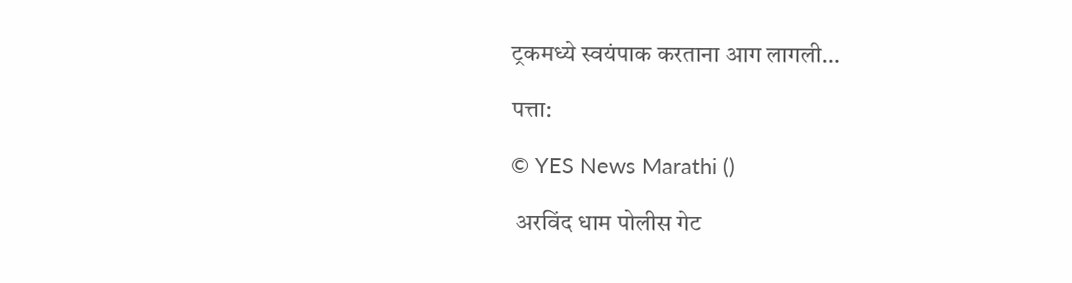ट्रकमध्ये स्वयंपाक करताना आग लागली…

पत्ता:

© YES News Marathi ()

 अरविंद धाम पोलीस गेट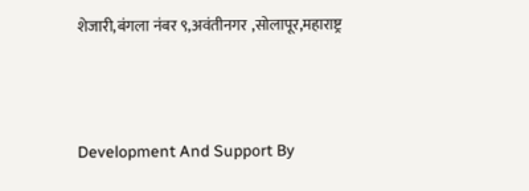शेजारी,बंगला नंबर ९,अवंतीनगर ,सोलापूर,महाराष्ट्र



Development And Support By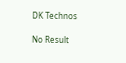DK Technos

No Result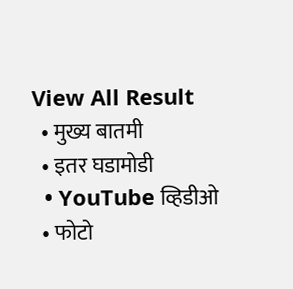View All Result
  • मुख्य बातमी
  • इतर घडामोडी
  • YouTube व्हिडीओ
  • फोटो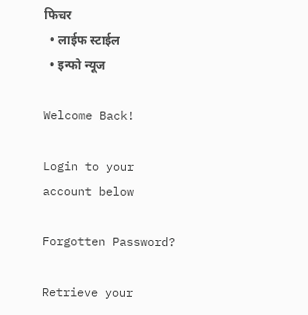फिचर
  • लाईफ स्टाईल
  • इन्फो न्यूज

Welcome Back!

Login to your account below

Forgotten Password?

Retrieve your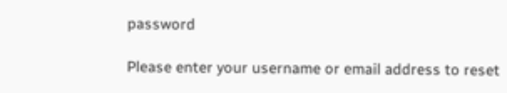password

Please enter your username or email address to reset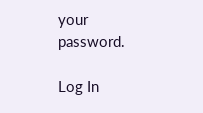your password.

Log In